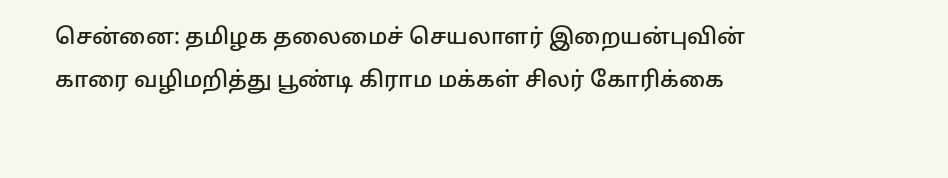சென்னை: தமிழக தலைமைச் செயலாளர் இறையன்புவின் காரை வழிமறித்து பூண்டி கிராம மக்கள் சிலர் கோரிக்கை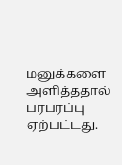மனுக்களை அளித்ததால் பரபரப்பு ஏற்பட்டது.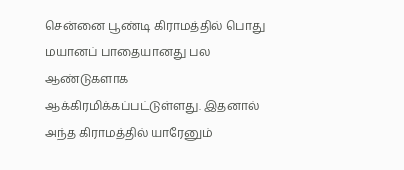சென்னை பூண்டி கிராமத்தில் பொது மயானப் பாதையானது பல ஆண்டுகளாக ஆக்கிரமிக்கப்பட்டுள்ளது. இதனால் அந்த கிராமத்தில் யாரேனும்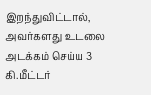இறந்துவிட்டால், அவர்களது உடலை அடக்கம் செய்ய 3 கி.மீட்டர்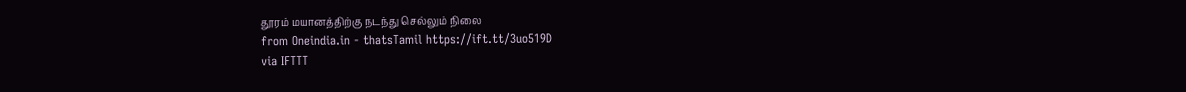தூரம் மயானத்திற்கு நடந்து செல்லும் நிலை
from Oneindia.in - thatsTamil https://ift.tt/3uo519D
via IFTTT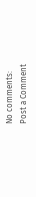No comments:
Post a Comment